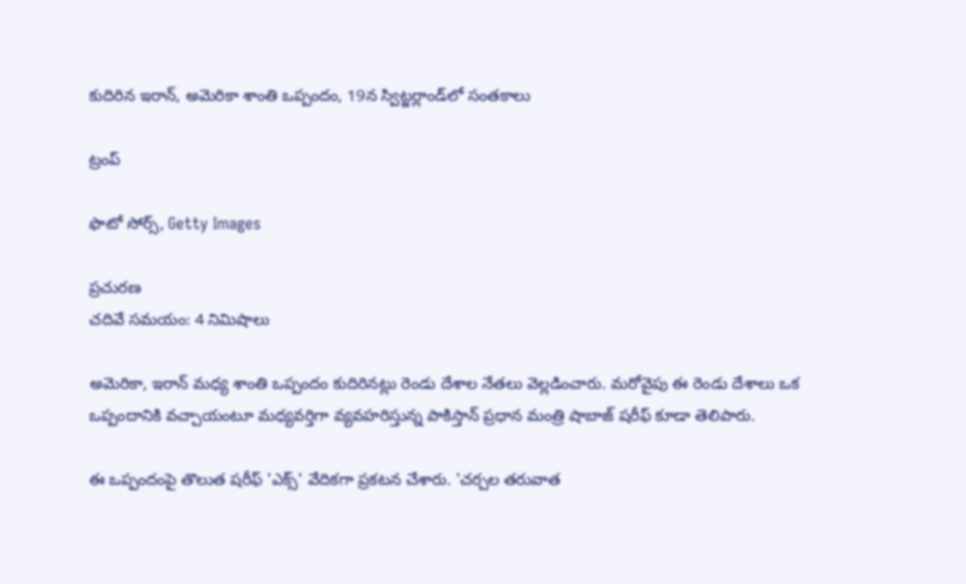కుదిరిన ఇరాన్, అమెరికా శాంతి ఒప్పందం, 19న స్విట్జర్లాండ్‌లో సంతకాలు

ట్రంప్

ఫొటో సోర్స్, Getty Images

ప్రచురణ
చదివే సమయం: 4 నిమిషాలు

అమెరికా, ఇరాన్ మధ్య శాంతి ఒప్పందం కుదిరినట్లు రెండు దేశాల నేతలు వెల్లడించారు. మరోవైపు ఈ రెండు దేశాలు ఒక ఒప్పందానికి వచ్చాయంటూ మధ్యవర్తిగా వ్యవహరిస్తున్న పాకిస్తాన్ ప్రధాన మంత్రి షాబాజ్ షరీఫ్ కూడా తెలిపారు.

ఈ ఒప్పందంపై తొలుత షరీఫ్ 'ఎక్స్' వేదికగా ప్రకటన చేశారు. 'చర్చల తరువాత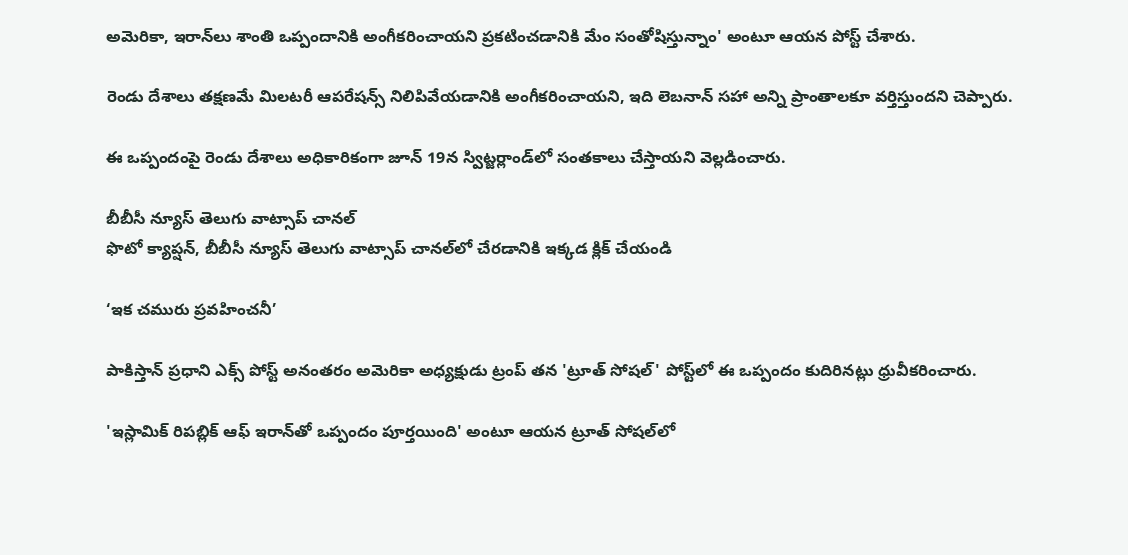అమెరికా, ఇరాన్‌లు శాంతి ఒప్పందానికి అంగీకరించాయని ప్రకటించడానికి మేం సంతోషిస్తున్నాం' అంటూ ఆయన పోస్ట్ చేశారు.

రెండు దేశాలు తక్షణమే మిలటరీ ఆపరేషన్స్ నిలిపివేయడానికి అంగీకరించాయని, ఇది లెబనాన్ సహా అన్ని ప్రాంతాలకూ వర్తిస్తుందని చెప్పారు.

ఈ ఒప్పందంపై రెండు దేశాలు అధికారికంగా జూన్ 19న స్విట్జర్లాండ్‌లో సంతకాలు చేస్తాయని వెల్లడించారు.

బీబీసీ న్యూస్ తెలుగు వాట్సాప్ చానల్‌
ఫొటో క్యాప్షన్, బీబీసీ న్యూస్ తెలుగు వాట్సాప్ చానల్‌లో చేరడానికి ఇక్కడ క్లిక్ చేయండి

‘ఇక చమురు ప్రవహించనీ’

పాకిస్తాన్ ప్రధాని ఎక్స్ పోస్ట్ అనంతరం అమెరికా అధ్యక్షుడు ట్రంప్ తన 'ట్రూత్ సోషల్' పోస్ట్‌లో ఈ ఒప్పందం కుదిరినట్లు ధ్రువీకరించారు.

'ఇస్లామిక్ రిపబ్లిక్ ఆఫ్ ఇరాన్‌తో ఒప్పందం పూర్తయింది' అంటూ ఆయన ట్రూత్ సోషల్‌లో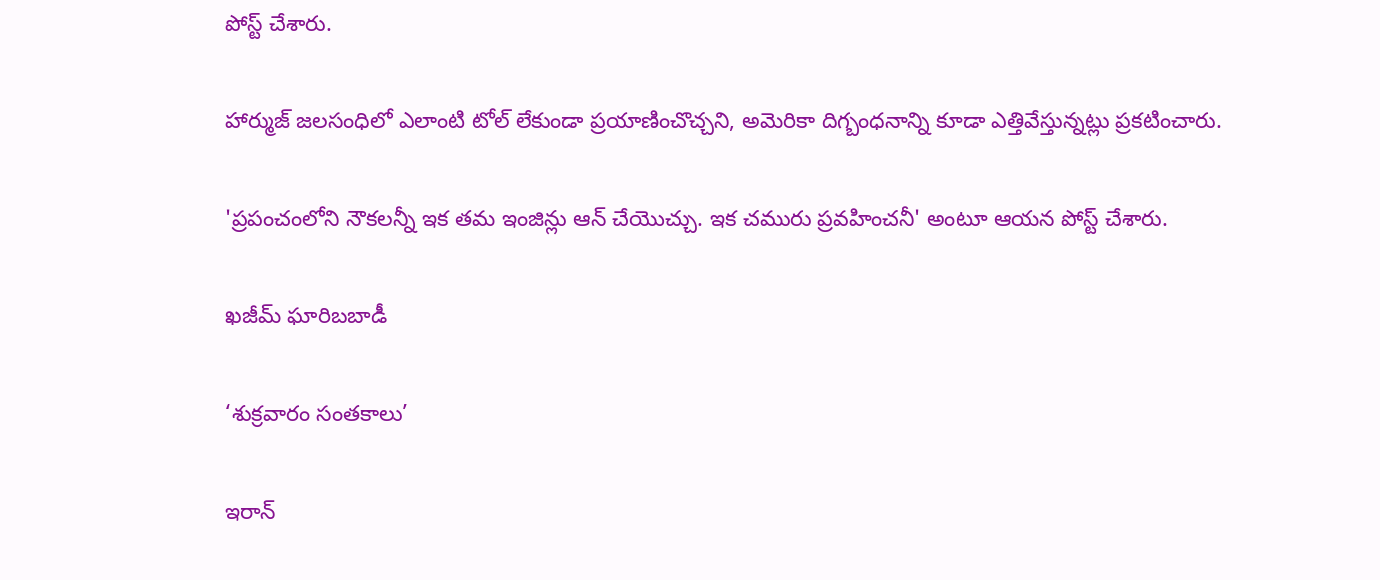పోస్ట్ చేశారు.

హార్ముజ్ జలసంధిలో ఎలాంటి టోల్ లేకుండా ప్రయాణించొచ్చని, అమెరికా దిగ్బంధనాన్ని కూడా ఎత్తివేస్తున్నట్లు ప్రకటించారు.

'ప్రపంచంలోని నౌకలన్నీ ఇక తమ ఇంజిన్లు ఆన్ చేయొచ్చు. ఇక చమురు ప్రవహించనీ' అంటూ ఆయన పోస్ట్ చేశారు.

ఖజీమ్ ఘారిబబాడీ

‘శుక్రవారం సంతకాలు’

ఇరాన్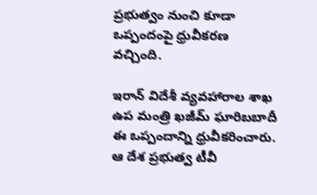ప్రభుత్వం నుంచి కూడా ఒప్పందంపై ధ్రువీకరణ వచ్చింది.

ఇరాన్ విదేశీ వ్యవహారాల శాఖ ఉప మంత్రి ఖజీమ్ ఘారిబబాదీ ఈ ఒప్పందాన్ని ధ్రువీకరించారు. ఆ దేశ ప్రభుత్వ టీవీ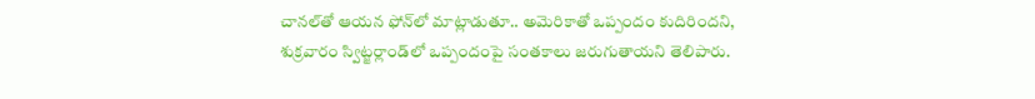చానల్‌తో ఆయన ఫోన్‌లో మాట్లాడుతూ.. అమెరికాతో ఒప్పందం కుదిరిందని, శుక్రవారం స్విట్జర్లాండ్‌లో ఒప్పందంపై సంతకాలు జరుగుతాయని తెలిపారు.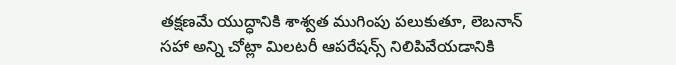తక్షణమే యుద్ధానికి శాశ్వత ముగింపు పలుకుతూ, లెబనాన్ సహా అన్ని చోట్లా మిలటరీ ఆపరేషన్స్ నిలిపివేయడానికి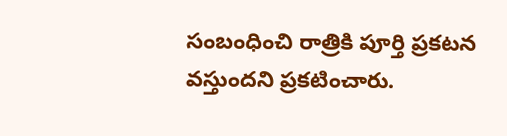సంబంధించి రాత్రికి పూర్తి ప్రకటన వస్తుందని ప్రకటించారు.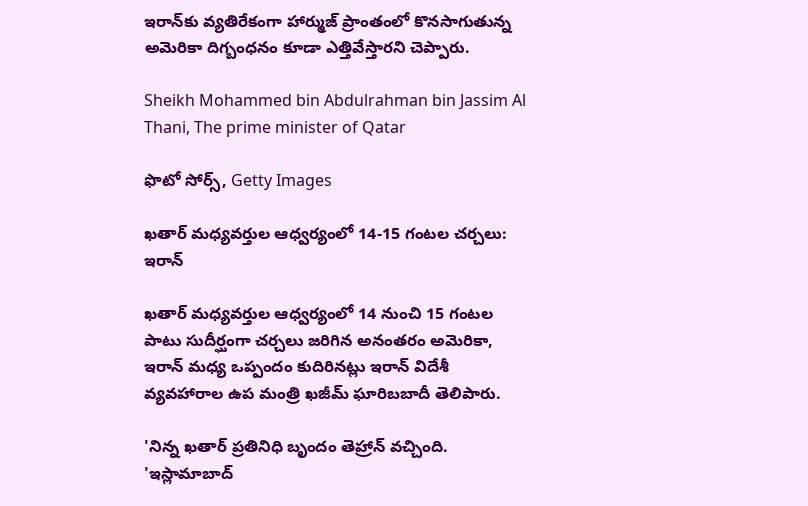ఇరాన్‌కు వ్యతిరేకంగా హార్ముజ్ ప్రాంతంలో కొనసాగుతున్న అమెరికా దిగ్బంధనం కూడా ఎత్తివేస్తారని చెప్పారు.

Sheikh Mohammed bin Abdulrahman bin Jassim Al Thani, The prime minister of Qatar

ఫొటో సోర్స్, Getty Images

ఖతార్ మధ్యవర్తుల ఆధ్వర్యంలో 14-15 గంటల చర్చలు: ఇరాన్

ఖతార్ మధ్యవర్తుల ఆధ్వర్యంలో 14 నుంచి 15 గంటల పాటు సుదీర్ఘంగా చర్చలు జరిగిన అనంతరం అమెరికా, ఇరాన్ మధ్య ఒప్పందం కుదిరినట్లు ఇరాన్ విదేశీ వ్యవహారాల ఉప మంత్రి ఖజీమ్ ఘారిబబాదీ తెలిపారు.

'నిన్న ఖతార్ ప్రతినిధి బృందం తెహ్రాన్ వచ్చింది. 'ఇస్లామాబాద్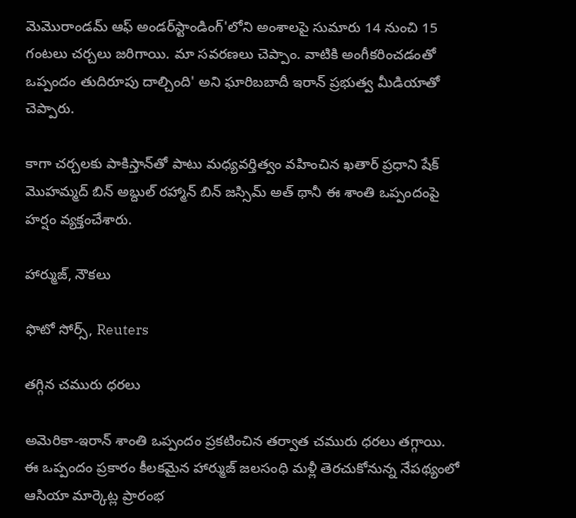మెమొరాండమ్ ఆఫ్ అండర్‌స్టాండింగ్'లోని అంశాలపై సుమారు 14 నుంచి 15 గంటలు చర్చలు జరిగాయి. మా సవరణలు చెప్పాం. వాటికి అంగీకరించడంతో ఒప్పందం తుదిరూపు దాల్చింది' అని ఘారిబబాదీ ఇరాన్ ప్రభుత్వ మీడియాతో చెప్పారు.

కాగా చర్చలకు పాకిస్తాన్‌తో పాటు మధ్యవర్తిత్వం వహించిన ఖతార్ ప్రధాని షేక్ మొహమ్మద్ బిన్ అబ్దుల్ రహ్మాన్ బిన్ జస్సిమ్ అత్ థానీ ఈ శాంతి ఒప్పందంపై హర్షం వ్యక్తంచేశారు.

హార్ముజ్, నౌకలు

ఫొటో సోర్స్, Reuters

తగ్గిన చమురు ధరలు

అమెరికా-ఇరాన్ శాంతి ఒప్పందం ప్రకటించిన తర్వాత చమురు ధరలు తగ్గాయి. ఈ ఒప్పందం ప్రకారం కీలకమైన హార్ముజ్ జలసంధి మళ్లీ తెరచుకోనున్న నేపథ్యంలో ఆసియా మార్కెట్ల ప్రారంభ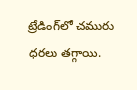ట్రేడింగ్‌లో చమురు ధరలు తగ్గాయి.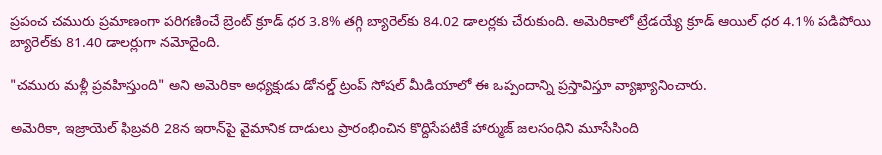ప్రపంచ చమురు ప్రమాణంగా పరిగణించే బ్రెంట్ క్రూడ్ ధర 3.8% తగ్గి బ్యారెల్‌కు 84.02 డాలర్లకు చేరుకుంది. అమెరికాలో ట్రేడయ్యే క్రూడ్ ఆయిల్ ధర 4.1% పడిపోయి బ్యారెల్‌కు 81.40 డాలర్లుగా నమోదైంది.

"చమురు మళ్లీ ప్రవహిస్తుంది" అని అమెరికా అధ్యక్షుడు డోనల్డ్ ట్రంప్ సోషల్ మీడియాలో ఈ ఒప్పందాన్ని ప్రస్తావిస్తూ వ్యాఖ్యానించారు.

అమెరికా, ఇజ్రాయెల్ ఫిబ్రవరి 28న ఇరాన్‌పై వైమానిక దాడులు ప్రారంభించిన కొద్దిసేపటికే హార్ముజ్ జలసంధిని మూసేసింది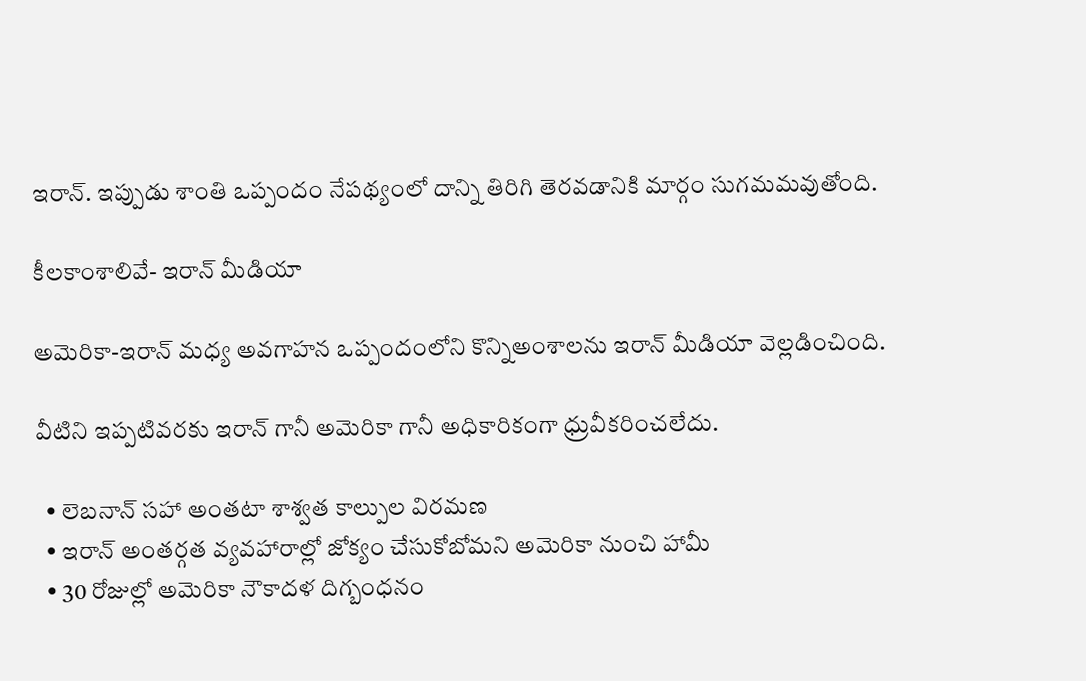ఇరాన్. ఇప్పుడు శాంతి ఒప్పందం నేపథ్యంలో దాన్ని తిరిగి తెరవడానికి మార్గం సుగమమవుతోంది.

కీలకాంశాలివే- ఇరాన్ మీడియా

అమెరికా-ఇరాన్ మధ్య అవగాహన ఒప్పందంలోని కొన్నిఅంశాలను ఇరాన్ మీడియా వెల్లడించింది.

వీటిని ఇప్పటివరకు ఇరాన్ గానీ అమెరికా గానీ అధికారికంగా ధ్రువీకరించలేదు.

  • లెబనాన్ సహా అంతటా శాశ్వత కాల్పుల విరమణ
  • ఇరాన్ అంతర్గత వ్యవహారాల్లో జోక్యం చేసుకోబోమని అమెరికా నుంచి హామీ
  • 30 రోజుల్లో అమెరికా నౌకాదళ దిగ్బంధనం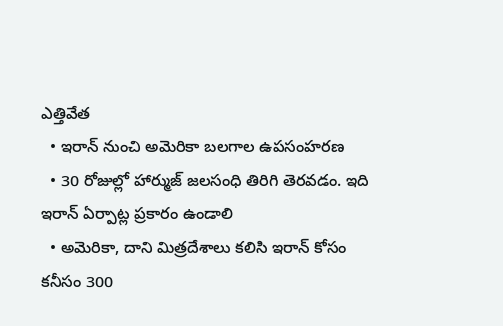ఎత్తివేత
  • ఇరాన్ నుంచి అమెరికా బలగాల ఉపసంహరణ
  • 30 రోజుల్లో హార్ముజ్ జలసంధి తిరిగి తెరవడం. ఇది ఇరాన్ ఏర్పాట్ల ప్రకారం ఉండాలి
  • అమెరికా, దాని మిత్రదేశాలు కలిసి ఇరాన్ కోసం కనీసం 300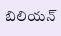బిలియన్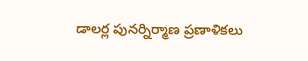డాలర్ల పునర్నిర్మాణ ప్రణాళికలు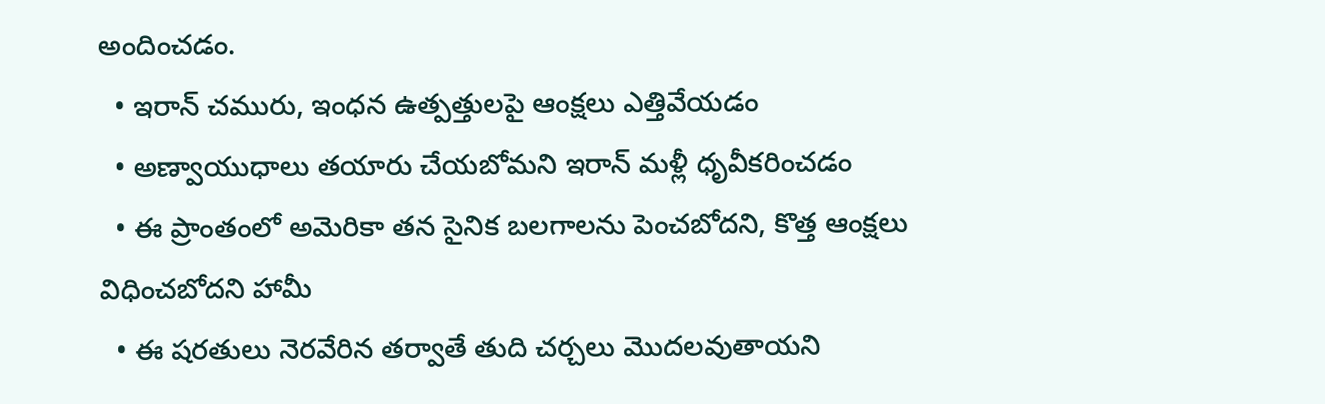అందించడం.
  • ఇరాన్ చమురు, ఇంధన ఉత్పత్తులపై ఆంక్షలు ఎత్తివేయడం
  • అణ్వాయుధాలు తయారు చేయబోమని ఇరాన్ మళ్లీ ధృవీకరించడం
  • ఈ ప్రాంతంలో అమెరికా తన సైనిక బలగాలను పెంచబోదని, కొత్త ఆంక్షలు విధించబోదని హామీ
  • ఈ షరతులు నెరవేరిన తర్వాతే తుది చర్చలు మొదలవుతాయని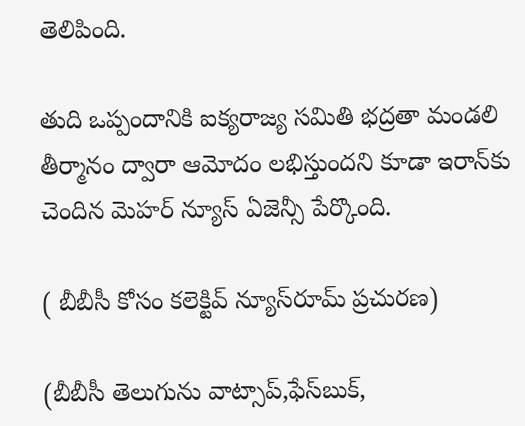తెలిపింది.

తుది ఒప్పందానికి ఐక్యరాజ్య సమితి భద్రతా మండలి తీర్మానం ద్వారా ఆమోదం లభిస్తుందని కూడా ఇరాన్‌కు చెందిన మెహర్ న్యూస్ ఏజెన్సీ పేర్కొంది.

( బీబీసీ కోసం కలెక్టివ్ న్యూస్‌రూమ్ ప్రచురణ)

(బీబీసీ తెలుగును వాట్సాప్‌,ఫేస్‌బుక్,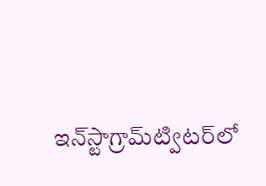ఇన్‌స్టాగ్రామ్‌ట్విటర్‌లో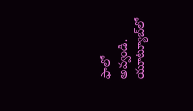ఫాలో అవ్వండి. యూట్యూబ్‌లో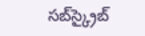సబ్‌స్క్రైబ్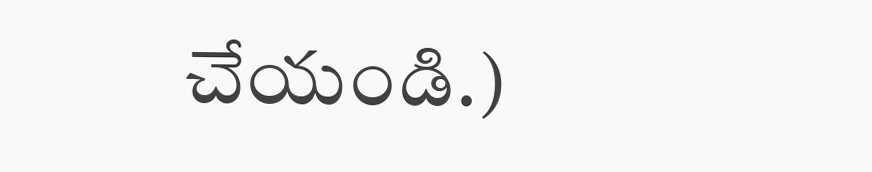చేయండి.)